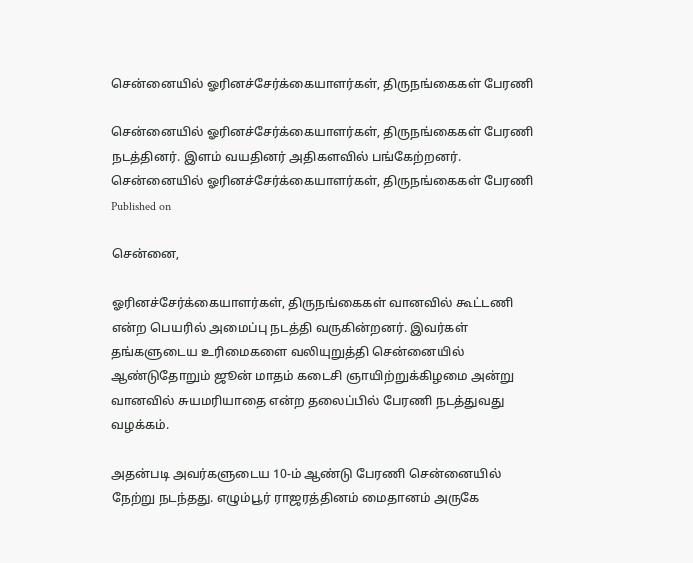சென்னையில் ஓரினச்சேர்க்கையாளர்கள், திருநங்கைகள் பேரணி

சென்னையில் ஓரினச்சேர்க்கையாளர்கள், திருநங்கைகள் பேரணி நடத்தினர். இளம் வயதினர் அதிகளவில் பங்கேற்றனர்.
சென்னையில் ஓரினச்சேர்க்கையாளர்கள், திருநங்கைகள் பேரணி
Published on

சென்னை,

ஓரினச்சேர்க்கையாளர்கள், திருநங்கைகள் வானவில் கூட்டணி என்ற பெயரில் அமைப்பு நடத்தி வருகின்றனர். இவர்கள் தங்களுடைய உரிமைகளை வலியுறுத்தி சென்னையில் ஆண்டுதோறும் ஜூன் மாதம் கடைசி ஞாயிற்றுக்கிழமை அன்று வானவில் சுயமரியாதை என்ற தலைப்பில் பேரணி நடத்துவது வழக்கம்.

அதன்படி அவர்களுடைய 10-ம் ஆண்டு பேரணி சென்னையில் நேற்று நடந்தது. எழும்பூர் ராஜரத்தினம் மைதானம் அருகே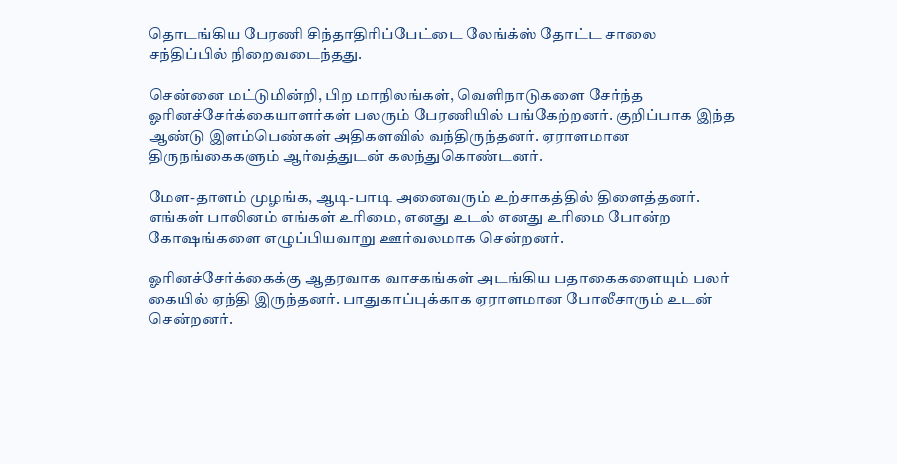தொடங்கிய பேரணி சிந்தாதிரிப்பேட்டை லேங்க்ஸ் தோட்ட சாலை சந்திப்பில் நிறைவடைந்தது.

சென்னை மட்டுமின்றி, பிற மாநிலங்கள், வெளிநாடுகளை சேர்ந்த ஓரினச்சேர்க்கையாளர்கள் பலரும் பேரணியில் பங்கேற்றனர். குறிப்பாக இந்த ஆண்டு இளம்பெண்கள் அதிகளவில் வந்திருந்தனர். ஏராளமான திருநங்கைகளும் ஆர்வத்துடன் கலந்துகொண்டனர்.

மேள-தாளம் முழங்க, ஆடி-பாடி அனைவரும் உற்சாகத்தில் திளைத்தனர். எங்கள் பாலினம் எங்கள் உரிமை, எனது உடல் எனது உரிமை போன்ற கோஷங்களை எழுப்பியவாறு ஊர்வலமாக சென்றனர்.

ஓரினச்சேர்க்கைக்கு ஆதரவாக வாசகங்கள் அடங்கிய பதாகைகளையும் பலர் கையில் ஏந்தி இருந்தனர். பாதுகாப்புக்காக ஏராளமான போலீசாரும் உடன் சென்றனர்.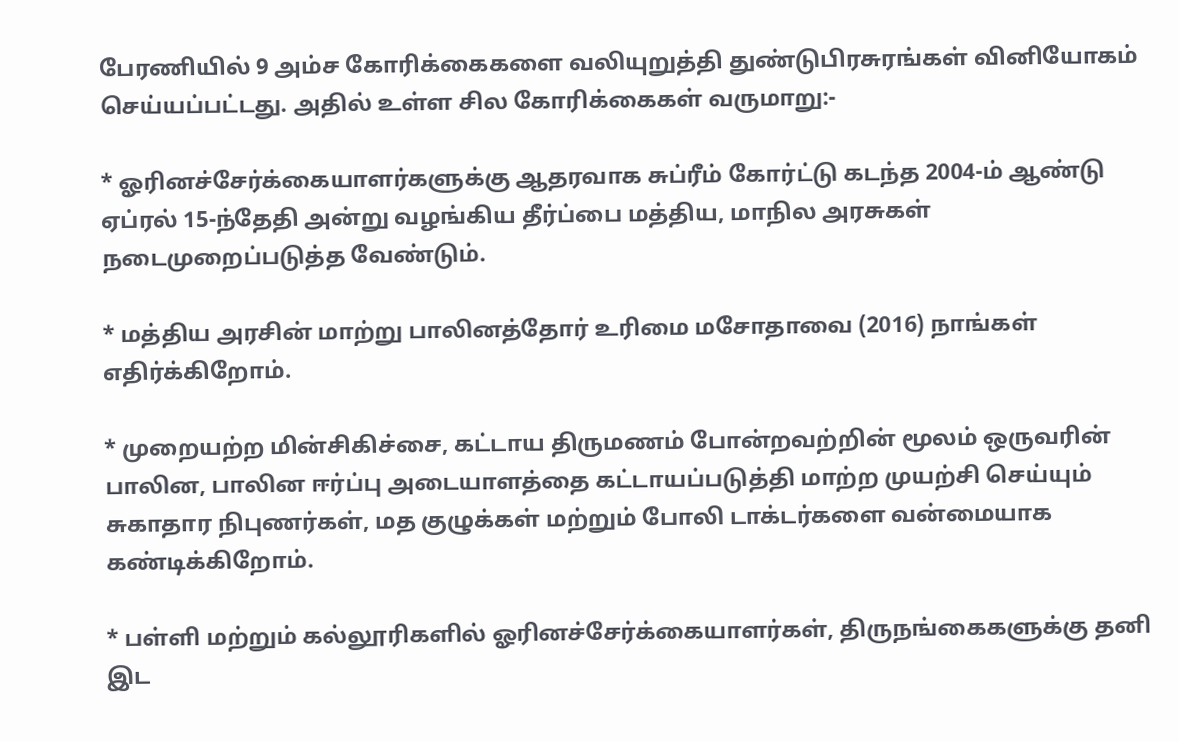பேரணியில் 9 அம்ச கோரிக்கைகளை வலியுறுத்தி துண்டுபிரசுரங்கள் வினியோகம் செய்யப்பட்டது. அதில் உள்ள சில கோரிக்கைகள் வருமாறு:-

* ஓரினச்சேர்க்கையாளர்களுக்கு ஆதரவாக சுப்ரீம் கோர்ட்டு கடந்த 2004-ம் ஆண்டு ஏப்ரல் 15-ந்தேதி அன்று வழங்கிய தீர்ப்பை மத்திய, மாநில அரசுகள் நடைமுறைப்படுத்த வேண்டும்.

* மத்திய அரசின் மாற்று பாலினத்தோர் உரிமை மசோதாவை (2016) நாங்கள் எதிர்க்கிறோம்.

* முறையற்ற மின்சிகிச்சை, கட்டாய திருமணம் போன்றவற்றின் மூலம் ஒருவரின் பாலின, பாலின ஈர்ப்பு அடையாளத்தை கட்டாயப்படுத்தி மாற்ற முயற்சி செய்யும் சுகாதார நிபுணர்கள், மத குழுக்கள் மற்றும் போலி டாக்டர்களை வன்மையாக கண்டிக்கிறோம்.

* பள்ளி மற்றும் கல்லூரிகளில் ஓரினச்சேர்க்கையாளர்கள், திருநங்கைகளுக்கு தனி இட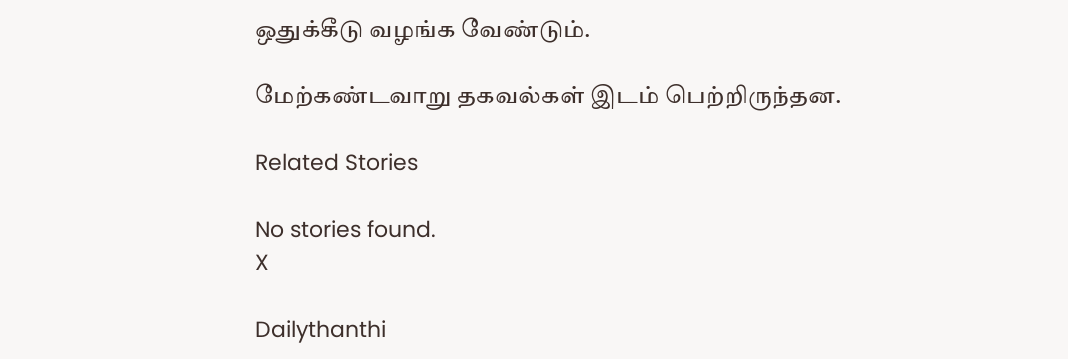ஒதுக்கீடு வழங்க வேண்டும்.

மேற்கண்டவாறு தகவல்கள் இடம் பெற்றிருந்தன.

Related Stories

No stories found.
X

Dailythanthi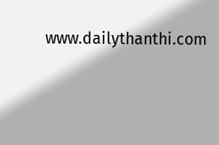www.dailythanthi.com